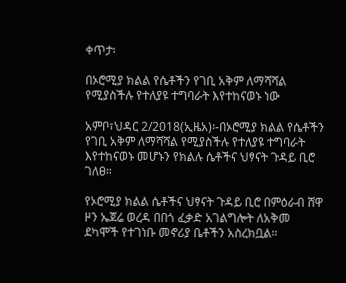ቀጥታ፡

በኦሮሚያ ክልል የሴቶችን የገቢ አቅም ለማሻሻል የሚያስችሉ የተለያዩ ተግባራት እየተከናወኑ ነው

አምቦ፣ህዳር 2/2018(ኢዜአ)፡-በኦሮሚያ ክልል የሴቶችን የገቢ አቅም ለማሻሻል የሚያስችሉ የተለያዩ ተግባራት እየተከናወኑ መሆኑን የክልሉ ሴቶችና ህፃናት ጉዳይ ቢሮ  ገለፀ።

የኦሮሚያ ክልል ሴቶችና ህፃናት ጉዳይ ቢሮ በምዕራብ ሸዋ ዞን ኤጀሬ ወረዳ በበጎ ፈቃድ አገልግሎት ለአቅመ ደካሞች የተገነቡ መኖሪያ ቤቶችን አስረክቧል።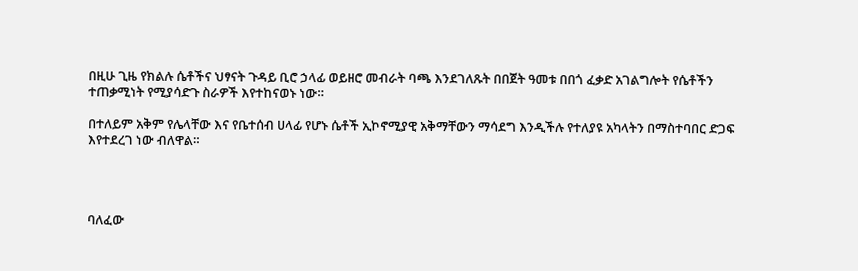በዚሁ ጊዜ የክልሉ ሴቶችና ህፃናት ጉዳይ ቢሮ ኃላፊ ወይዘሮ መብራት ባጫ እንደገለጹት በበጀት ዓመቱ በበጎ ፈቃድ አገልግሎት የሴቶችን ተጠቃሚነት የሚያሳድጉ ስራዎች እየተከናወኑ ነው።

በተለይም አቅም የሌላቸው እና የቤተሰብ ሀላፊ የሆኑ ሴቶች ኢኮኖሚያዊ አቅማቸውን ማሳደግ እንዲችሉ የተለያዩ አካላትን በማስተባበር ድጋፍ እየተደረገ ነው ብለዋል።




ባለፈው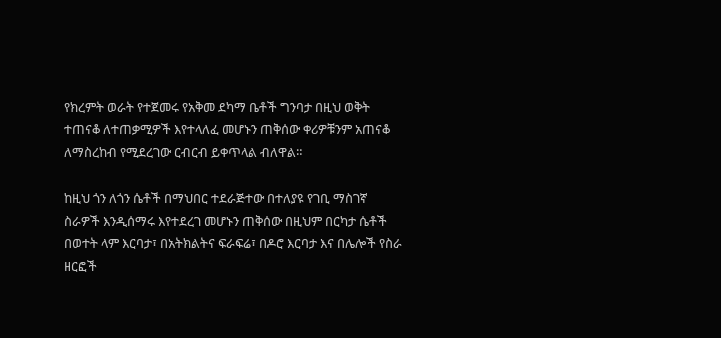የክረምት ወራት የተጀመሩ የአቅመ ደካማ ቤቶች ግንባታ በዚህ ወቅት ተጠናቆ ለተጠቃሚዎች እየተላለፈ መሆኑን ጠቅሰው ቀሪዎቹንም አጠናቆ ለማስረከብ የሚደረገው ርብርብ ይቀጥላል ብለዋል።

ከዚህ ጎን ለጎን ሴቶች በማህበር ተደራጅተው በተለያዩ የገቢ ማስገኛ ስራዎች እንዲሰማሩ እየተደረገ መሆኑን ጠቅሰው በዚህም በርካታ ሴቶች በወተት ላም እርባታ፣ በአትክልትና ፍራፍሬ፣ በዶሮ እርባታ እና በሌሎች የስራ ዘርፎች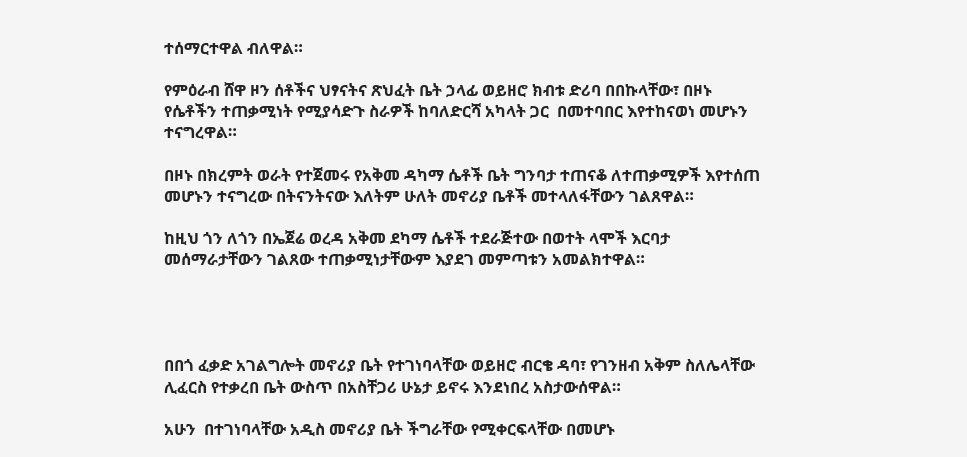ተሰማርተዋል ብለዋል።

የምዕራብ ሸዋ ዞን ሰቶችና ህፃናትና ጽህፈት ቤት ኃላፊ ወይዘሮ ክብቱ ድሪባ በበኩላቸው፣ በዞኑ የሴቶችን ተጠቃሚነት የሚያሳድጉ ስራዎች ከባለድርሻ አካላት ጋር  በመተባበር እየተከናወነ መሆኑን ተናግረዋል።

በዞኑ በክረምት ወራት የተጀመሩ የአቅመ ዳካማ ሴቶች ቤት ግንባታ ተጠናቆ ለተጠቃሚዎች እየተሰጠ መሆኑን ተናግረው በትናንትናው እለትም ሁለት መኖሪያ ቤቶች መተላለፋቸውን ገልጸዋል።

ከዚህ ጎን ለጎን በኤጀሬ ወረዳ አቅመ ደካማ ሴቶች ተደራጅተው በወተት ላሞች እርባታ መሰማራታቸውን ገልጸው ተጠቃሚነታቸውም እያደገ መምጣቱን አመልክተዋል።




በበጎ ፈቃድ አገልግሎት መኖሪያ ቤት የተገነባላቸው ወይዘሮ ብርቄ ዳባ፣ የገንዘብ አቅም ስለሌላቸው ሊፈርስ የተቃረበ ቤት ውስጥ በአስቸጋሪ ሁኔታ ይኖሩ እንደነበረ አስታውሰዋል።

አሁን  በተገነባላቸው አዲስ መኖሪያ ቤት ችግራቸው የሚቀርፍላቸው በመሆኑ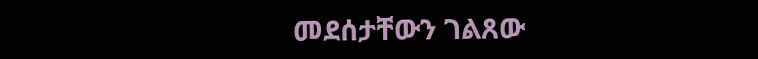መደሰታቸውን ገልጸው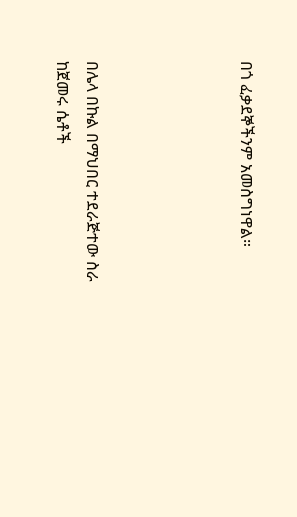በጎ ፈቃደኞችንም አመስግነዋል።




በሌላ በኩል በማህበር ተደራጅተው ስራ ከጀመሩ ሴቶች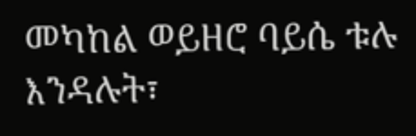መካከል ወይዘሮ ባይሴ ቱሉ እንዳሉት፣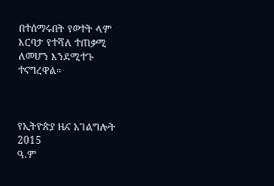በተሰማሩበት የወተት ላም እርባታ የተሻለ ተጠቃሚ ለመሆን እንደሚተጉ ተናግረዋል።



የኢትዮጵያ ዜና አገልግሎት
2015
ዓ.ም